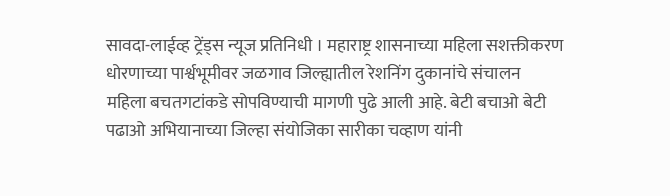सावदा-लाईव्ह ट्रेंड्स न्यूज प्रतिनिधी । महाराष्ट्र शासनाच्या महिला सशक्तीकरण धोरणाच्या पार्श्वभूमीवर जळगाव जिल्ह्यातील रेशनिंग दुकानांचे संचालन महिला बचतगटांकडे सोपविण्याची मागणी पुढे आली आहे. बेटी बचाओ बेटी पढाओ अभियानाच्या जिल्हा संयोजिका सारीका चव्हाण यांनी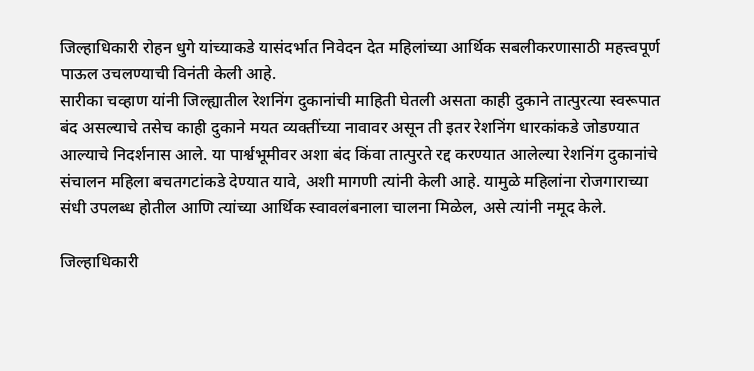जिल्हाधिकारी रोहन धुगे यांच्याकडे यासंदर्भात निवेदन देत महिलांच्या आर्थिक सबलीकरणासाठी महत्त्वपूर्ण पाऊल उचलण्याची विनंती केली आहे.
सारीका चव्हाण यांनी जिल्ह्यातील रेशनिंग दुकानांची माहिती घेतली असता काही दुकाने तात्पुरत्या स्वरूपात बंद असल्याचे तसेच काही दुकाने मयत व्यक्तींच्या नावावर असून ती इतर रेशनिंग धारकांकडे जोडण्यात आल्याचे निदर्शनास आले. या पार्श्वभूमीवर अशा बंद किंवा तात्पुरते रद्द करण्यात आलेल्या रेशनिंग दुकानांचे संचालन महिला बचतगटांकडे देण्यात यावे, अशी मागणी त्यांनी केली आहे. यामुळे महिलांना रोजगाराच्या संधी उपलब्ध होतील आणि त्यांच्या आर्थिक स्वावलंबनाला चालना मिळेल, असे त्यांनी नमूद केले.

जिल्हाधिकारी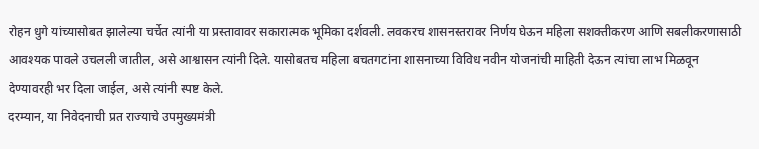रोहन धुगे यांच्यासोबत झालेल्या चर्चेत त्यांनी या प्रस्तावावर सकारात्मक भूमिका दर्शवली. लवकरच शासनस्तरावर निर्णय घेऊन महिला सशक्तीकरण आणि सबलीकरणासाठी आवश्यक पावले उचलली जातील, असे आश्वासन त्यांनी दिले. यासोबतच महिला बचतगटांना शासनाच्या विविध नवीन योजनांची माहिती देऊन त्यांचा लाभ मिळवून देण्यावरही भर दिला जाईल, असे त्यांनी स्पष्ट केले.
दरम्यान, या निवेदनाची प्रत राज्याचे उपमुख्यमंत्री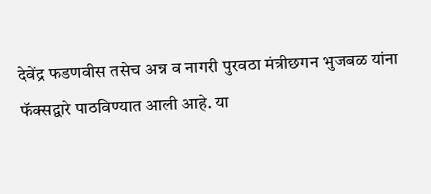देवेंद्र फडणवीस तसेच अन्न व नागरी पुरवठा मंत्रीछगन भुजबळ यांना फॅक्सद्वारे पाठविण्यात आली आहे. या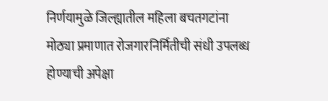निर्णयामुळे जिल्ह्यातील महिला बचतगटांना मोठ्या प्रमाणात रोजगारनिर्मितीची संधी उपलब्ध होण्याची अपेक्षा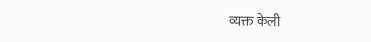व्यक्त केली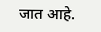जात आहे.